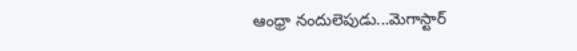ఆంధ్రా నందులెపుడు...మెగాస్టార్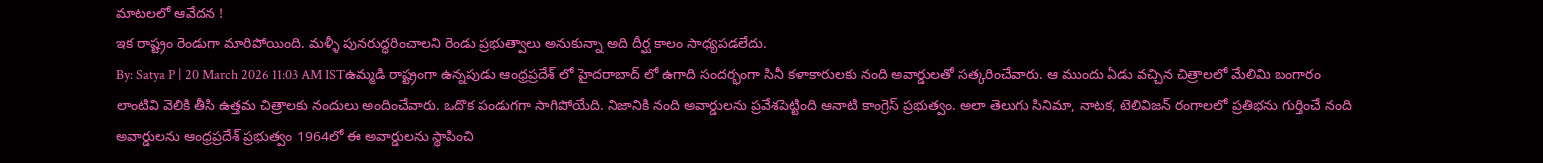మాటలలో ఆవేదన !
ఇక రాష్ట్రం రెండుగా మారిపోయింది. మళ్ళీ పునరుద్ధరించాలని రెండు ప్రభుత్వాలు అనుకున్నా అది దీర్ఘ కాలం సాధ్యపడలేదు.
By: Satya P | 20 March 2026 11:03 AM ISTఉమ్మడి రాష్ట్రంగా ఉన్నపుడు ఆంధ్రప్రదేశ్ లో హైదరాబాద్ లో ఉగాది సందర్భంగా సినీ కళాకారులకు నంది అవార్డులతో సత్కరించేవారు. ఆ ముందు ఏడు వచ్చిన చిత్రాలలో మేలిమి బంగారం లాంటివి వెలికి తీసి ఉత్తమ చిత్రాలకు నందులు అందించేవారు. ఒదొక పండుగగా సాగిపోయేది. నిజానికి నంది అవార్డులను ప్రవేశపెట్టింది ఆనాటి కాంగ్రెస్ ప్రభుత్వం. అలా తెలుగు సినిమా, నాటక, టెలివిజన్ రంగాలలో ప్రతిభను గుర్తించే నంది అవార్డులను ఆంధ్రప్రదేశ్ ప్రభుత్వం 1964లో ఈ అవార్డులను స్థాపించి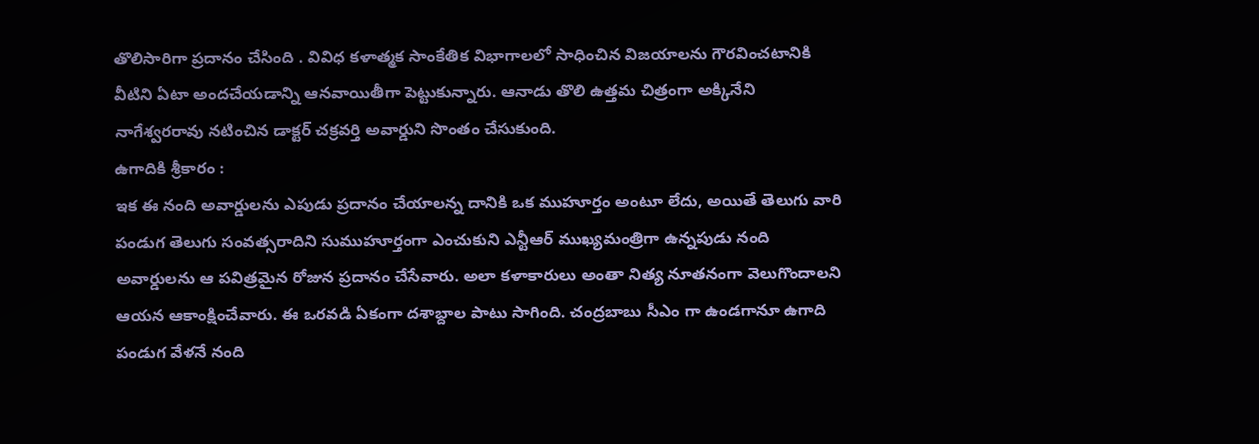తొలిసారిగా ప్రదానం చేసింది . వివిధ కళాత్మక సాంకేతిక విభాగాలలో సాధించిన విజయాలను గౌరవించటానికి వీటిని ఏటా అందచేయడాన్ని ఆనవాయితీగా పెట్టుకున్నారు. ఆనాడు తొలి ఉత్తమ చిత్రంగా అక్కినేని నాగేశ్వరరావు నటించిన డాక్టర్ చక్రవర్తి అవార్డుని సొంతం చేసుకుంది.
ఉగాదికి శ్రీకారం :
ఇక ఈ నంది అవార్డులను ఎపుడు ప్రదానం చేయాలన్న దానికి ఒక ముహూర్తం అంటూ లేదు, అయితే తెలుగు వారి పండుగ తెలుగు సంవత్సరాదిని సుముహూర్తంగా ఎంచుకుని ఎన్టీఆర్ ముఖ్యమంత్రిగా ఉన్నపుడు నంది అవార్డులను ఆ పవిత్రమైన రోజున ప్రదానం చేసేవారు. అలా కళాకారులు అంతా నిత్య నూతనంగా వెలుగొందాలని ఆయన ఆకాంక్షించేవారు. ఈ ఒరవడి ఏకంగా దశాబ్దాల పాటు సాగింది. చంద్రబాబు సీఎం గా ఉండగానూ ఉగాది పండుగ వేళనే నంది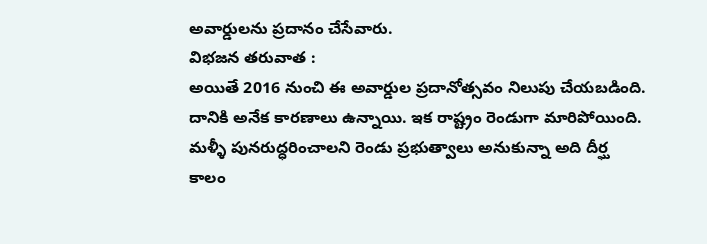అవార్డులను ప్రదానం చేసేవారు.
విభజన తరువాత :
అయితే 2016 నుంచి ఈ అవార్డుల ప్రదానోత్సవం నిలుపు చేయబడింది. దానికి అనేక కారణాలు ఉన్నాయి. ఇక రాష్ట్రం రెండుగా మారిపోయింది. మళ్ళీ పునరుద్ధరించాలని రెండు ప్రభుత్వాలు అనుకున్నా అది దీర్ఘ కాలం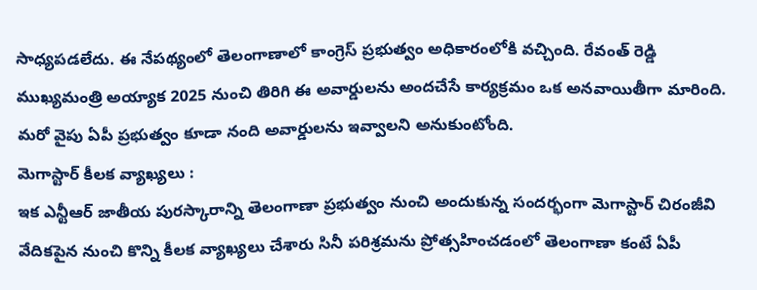సాధ్యపడలేదు. ఈ నేపథ్యంలో తెలంగాణాలో కాంగ్రెస్ ప్రభుత్వం అధికారంలోకి వచ్చింది. రేవంత్ రెడ్డి ముఖ్యమంత్రి అయ్యాక 2025 నుంచి తిరిగి ఈ అవార్డులను అందచేసే కార్యక్రమం ఒక అనవాయితీగా మారింది. మరో వైపు ఏపీ ప్రభుత్వం కూడా నంది అవార్డులను ఇవ్వాలని అనుకుంటోంది.
మెగాస్టార్ కీలక వ్యాఖ్యలు :
ఇక ఎన్టీఆర్ జాతీయ పురస్కారాన్ని తెలంగాణా ప్రభుత్వం నుంచి అందుకున్న సందర్భంగా మెగాస్టార్ చిరంజీవి వేదికపైన నుంచి కొన్ని కీలక వ్యాఖ్యలు చేశారు సినీ పరిశ్రమను ప్రోత్సహించడంలో తెలంగాణా కంటే ఏపీ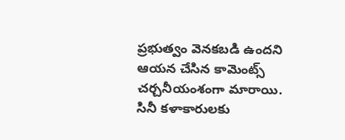ప్రభుత్వం వెనకబడి ఉందని ఆయన చేసిన కామెంట్స్ చర్చనీయంశంగా మారాయి. సినీ కళాకారులకు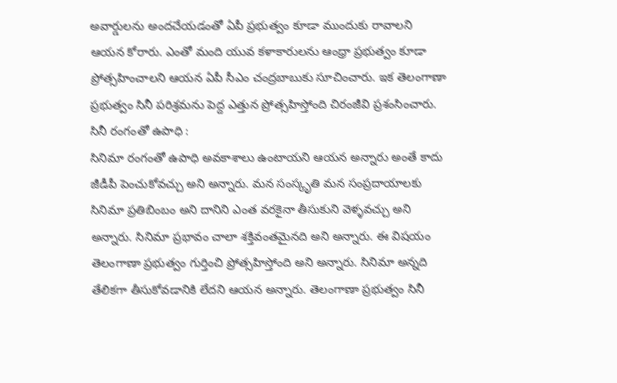అవార్డులను అందచేయడంతో ఏపీ ప్రభుత్వం కూడా ముందుకు రావాలని ఆయన కోరారు. ఎంతో మంది యువ కళాకారులను ఆంధ్రా ప్రభుత్వం కూడా ప్రోత్సహించాలని ఆయన ఏపీ సీఎం చంద్రబాబుకు సూచించారు. ఇక తెలంగాణా ప్రభుత్వం సినీ పరిశ్రమను పెద్ద ఎత్తున ప్రోత్సహిస్తోంది చిరంజీవి ప్రశంసించారు.
సినీ రంగంతో ఉపాధి :
సినిమా రంగంతో ఉపాధి అవకాశాలు ఉంటాయని ఆయన అన్నారు అంతే కాదు జీడీపీ పెంచుకోవచ్చు అని అన్నారు. మన సంస్కృతి మన సంప్రదాయాలకు సినిమా ప్రతిబింబం అని దానిని ఎంత వరకైనా తీసుకుని వెళ్ళవచ్చు అని అన్నారు. సినిమా ప్రభావం చాలా శక్తివంతమైనది అని అన్నారు. ఈ విషయం తెలంగాణా ప్రభుత్వం గుర్తించి ప్రోత్సహిస్తోంది అని అన్నారు. సినిమా అన్నది తేలికగా తీసుకోవడానికి లేదని ఆయన అన్నారు. తెలంగాణా ప్రభుత్వం సినీ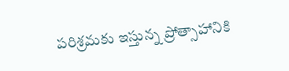పరిశ్రమకు ఇస్తున్న ప్రోత్సాహానికి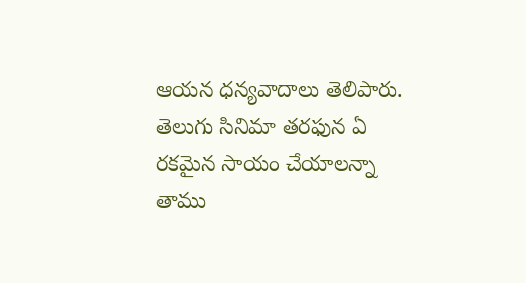ఆయన ధన్యవాదాలు తెలిపారు. తెలుగు సినిమా తరఫున ఏ రకమైన సాయం చేయాలన్నా తాము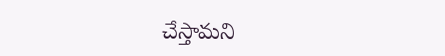చేస్తామని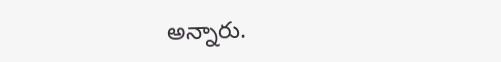అన్నారు.